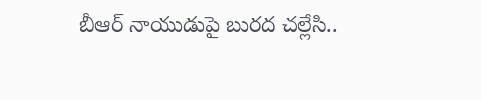బీఆర్ నాయుడుపై బురద చల్లేసి..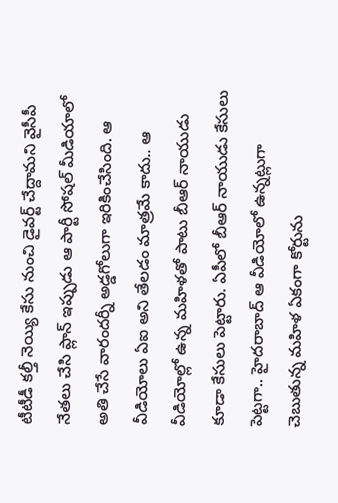టీటీడీ కల్తీ నెయ్యి కేసు నుంచి డైవర్ట్ చేద్దామని వైసీపీ నేతలు చేసి ప్లాన్ ఇప్పుడు ఆ పార్టీ సోషల్ మీడియాలో అతి చేసే వారందర్నీ అడ్డగోలుగా ఇరికించేసింది. ఆ వీడియోలు ఏఐ అని తేలడం మాత్రమే కాదు.. ఆ వీడియోల్లో ఉన్న మహిళతో పాటు బీఆర్ నాయుడు కూడా కేసులు పెట్టారు. ఏపీలో బీఆర్ నాయుడు కేసులు పెట్టగా.. హైదరాబాద్ ఆ వీడియోలో ఉన్నట్లుగా చెబుతున్న మహిళ ఏకంగా కోర్టును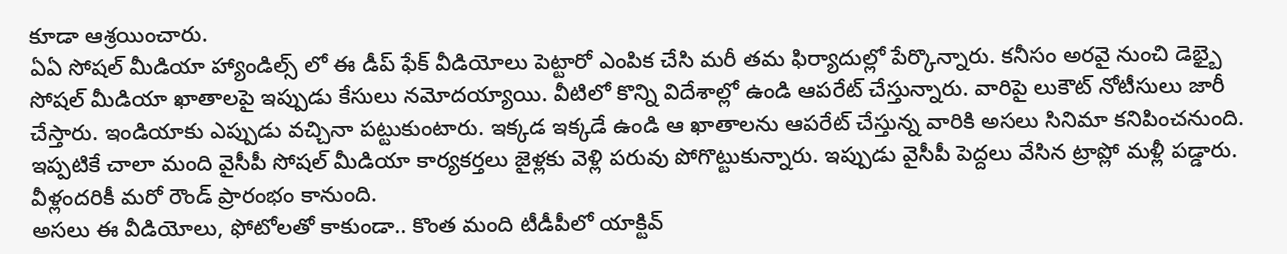కూడా ఆశ్రయించారు.
ఏఏ సోషల్ మీడియా హ్యాండిల్స్ లో ఈ డీప్ ఫేక్ వీడియోలు పెట్టారో ఎంపిక చేసి మరీ తమ ఫిర్యాదుల్లో పేర్కొన్నారు. కనీసం అరవై నుంచి డెభ్బై సోషల్ మీడియా ఖాతాలపై ఇప్పుడు కేసులు నమోదయ్యాయి. వీటిలో కొన్ని విదేశాల్లో ఉండి ఆపరేట్ చేస్తున్నారు. వారిపై లుకౌట్ నోటీసులు జారీ చేస్తారు. ఇండియాకు ఎప్పుడు వచ్చినా పట్టుకుంటారు. ఇక్కడ ఇక్కడే ఉండి ఆ ఖాతాలను ఆపరేట్ చేస్తున్న వారికి అసలు సినిమా కనిపించనుంది. ఇప్పటికే చాలా మంది వైసీపీ సోషల్ మీడియా కార్యకర్తలు జైళ్లకు వెళ్లి పరువు పోగొట్టుకున్నారు. ఇప్పుడు వైసీపీ పెద్దలు వేసిన ట్రాప్లో మళ్లీ పడ్డారు. వీళ్లందరికీ మరో రౌండ్ ప్రారంభం కానుంది.
అసలు ఈ వీడియోలు, ఫోటోలతో కాకుండా.. కొంత మంది టీడీపీలో యాక్టివ్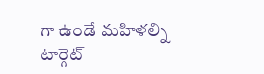గా ఉండే మహిళల్ని టార్గెట్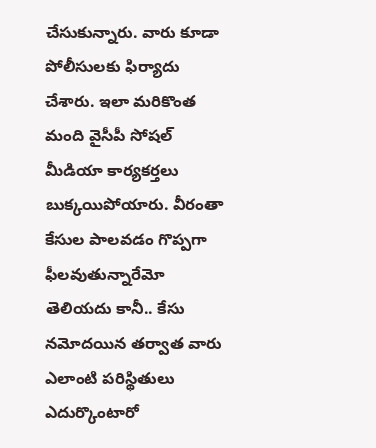చేసుకున్నారు. వారు కూడా పోలీసులకు ఫిర్యాదు చేశారు. ఇలా మరికొంత మంది వైసీపీ సోషల్ మీడియా కార్యకర్తలు బుక్కయిపోయారు. వీరంతా కేసుల పాలవడం గొప్పగా ఫీలవుతున్నారేమో తెలియదు కానీ.. కేసు నమోదయిన తర్వాత వారు ఎలాంటి పరిస్థితులు ఎదుర్కొంటారో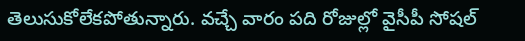తెలుసుకోలేకపోతున్నారు. వచ్చే వారం పది రోజుల్లో వైసీపీ సోషల్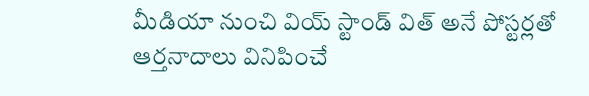మీడియా నుంచి వియ్ స్టాండ్ విత్ అనే పోస్టర్లతో ఆర్తనాదాలు వినిపించే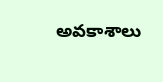అవకాశాలు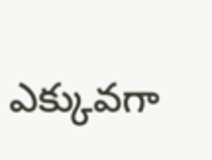ఎక్కువగా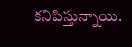కనిపిస్తున్నాయి.